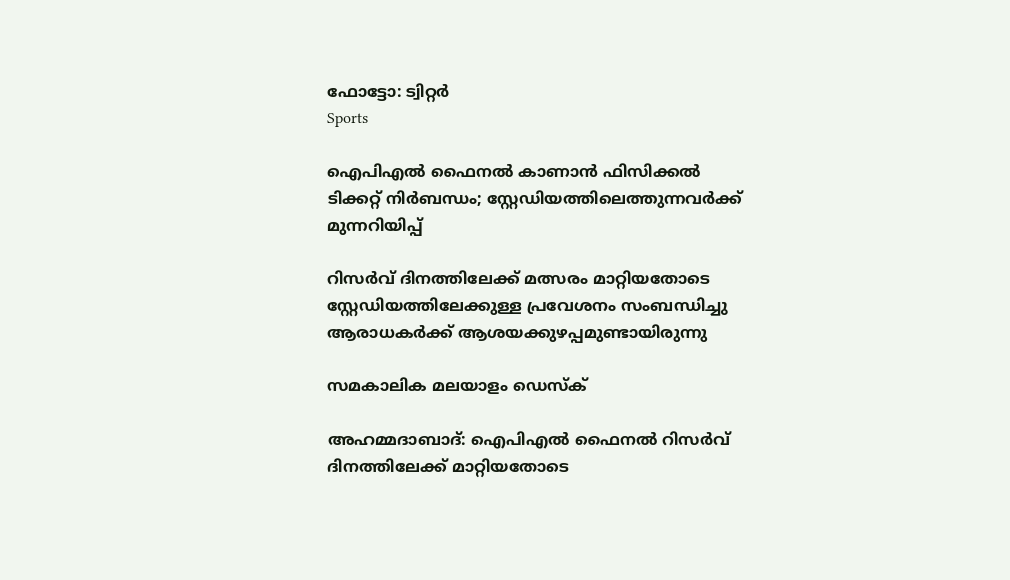ഫോട്ടോ: ട്വിറ്റർ
Sports

ഐപിഎൽ ഫൈനൽ കാണാൻ ഫിസിക്കൽ ടിക്കറ്റ് നിർബന്ധം; സ്റ്റേഡിയത്തിലെത്തുന്നവർക്ക് മുന്നറിയിപ്പ്

റിസർവ് ദിനത്തിലേക്ക് മത്സരം മാറ്റിയതോടെ സ്റ്റേഡിയത്തിലേക്കുള്ള പ്രവേശനം സംബന്ധിച്ചു ആരാധകർക്ക് ആശയക്കുഴപ്പമുണ്ടായിരുന്നു

സമകാലിക മലയാളം ഡെസ്ക്

അഹമ്മദാബാദ്: ഐപിഎൽ ഫൈനൽ റിസർവ് ദിനത്തിലേക്ക് മാറ്റിയതോടെ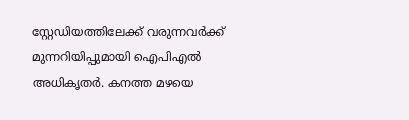സ്റ്റേഡിയത്തിലേക്ക് വരുന്നവർക്ക് മുന്നറിയിപ്പുമായി ഐപിഎൽ അധികൃതർ. കനത്ത മഴയെ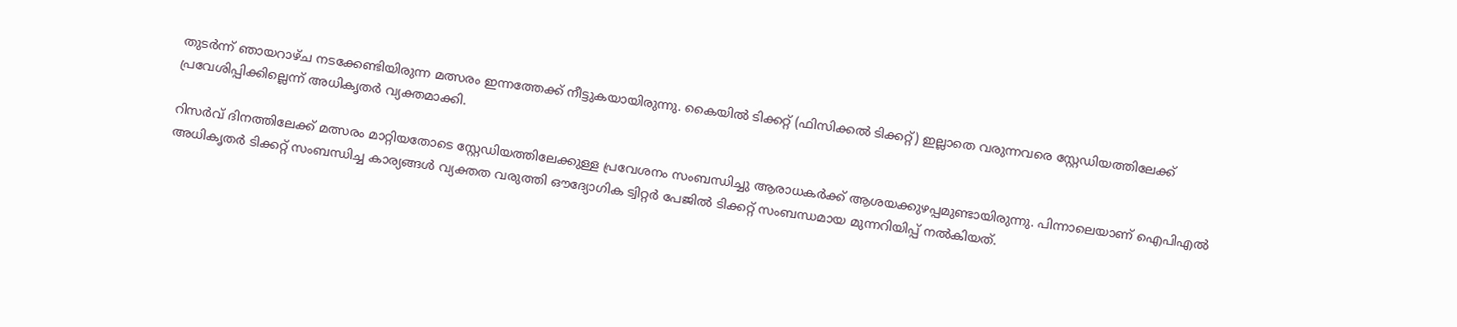തുടർന്ന് ‍ഞായറാഴ്ച നടക്കേണ്ടിയിരുന്ന മത്സരം ഇന്നത്തേക്ക് നീട്ടുകയായിരുന്നു. കൈയിൽ ടിക്കറ്റ് (ഫിസിക്കൽ ടിക്കറ്റ്) ഇല്ലാതെ വരുന്നവരെ സ്റ്റേഡിയത്തിലേക്ക് പ്രവേശിപ്പിക്കില്ലെന്ന് അധികൃതർ വ്യക്തമാക്കി.

റിസർവ് ദിനത്തിലേക്ക് മത്സരം മാറ്റിയതോടെ സ്റ്റേഡിയത്തിലേക്കുള്ള പ്രവേശനം സംബന്ധിച്ചു ആരാധകർക്ക് ആശയക്കുഴപ്പമുണ്ടായിരുന്നു. പിന്നാലെയാണ് ഐപിഎൽ അധികൃതർ ടിക്കറ്റ് സംബന്ധിച്ച കാര്യങ്ങൾ വ്യക്തത വരുത്തി ഔദ്യോഗിക ട്വിറ്റർ പേജിൽ ടിക്കറ്റ് സംബന്ധമായ മുന്നറിയിപ്പ് നൽകിയത്.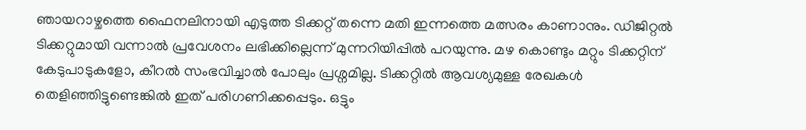ഞായറാഴ്ചത്തെ ഫൈനലിനായി എടുത്ത ടിക്കറ്റ് തന്നെ മതി ഇന്നത്തെ മത്സരം കാണാനും. ഡിജിറ്റൽ ടിക്കറ്റുമായി വന്നാൽ പ്രവേശനം ലഭിക്കില്ലെന്ന് മുന്നറിയിപ്പിൽ പറയുന്നു. മഴ കൊണ്ടും മറ്റും ടിക്കറ്റിന് കേടുപാടുകളോ, കീറൽ സംഭവിച്ചാൽ പോലും പ്രശ്നമില്ല. ടിക്കറ്റിൽ ആവശ്യമുള്ള രേഖകൾ തെളിഞ്ഞിട്ടുണ്ടെങ്കിൽ ഇത് പരിഗണിക്കപ്പെടും. ഒട്ടും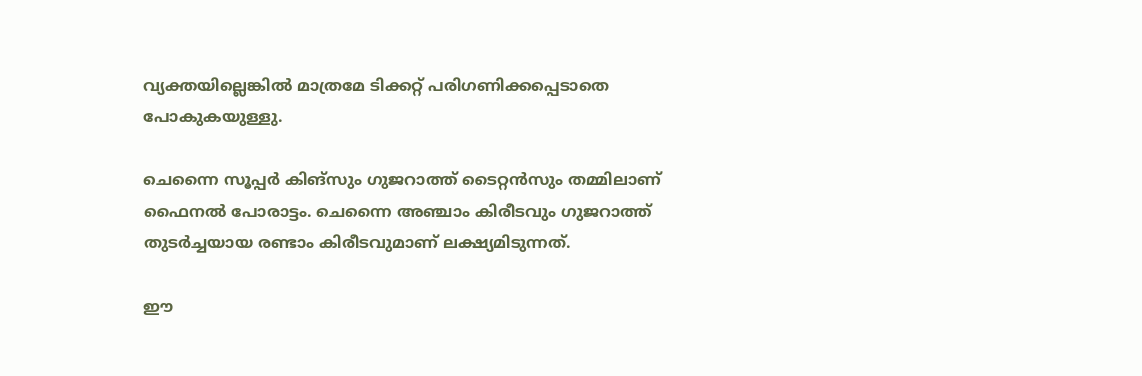വ്യക്തയില്ലെങ്കിൽ മാത്രമേ ടിക്കറ്റ് പരിഗണിക്കപ്പെടാതെ പോകുകയുള്ളു.

ചെന്നൈ സൂപ്പർ കിങ്സും ഗുജറാത്ത് ടൈറ്റൻസും തമ്മിലാണ് ഫൈനൽ പോരാട്ടം. ചെന്നൈ അഞ്ചാം കിരീടവും ഗുജറാത്ത് തുടർച്ചയായ രണ്ടാം കിരീടവുമാണ് ലക്ഷ്യമിടുന്നത്.

ഈ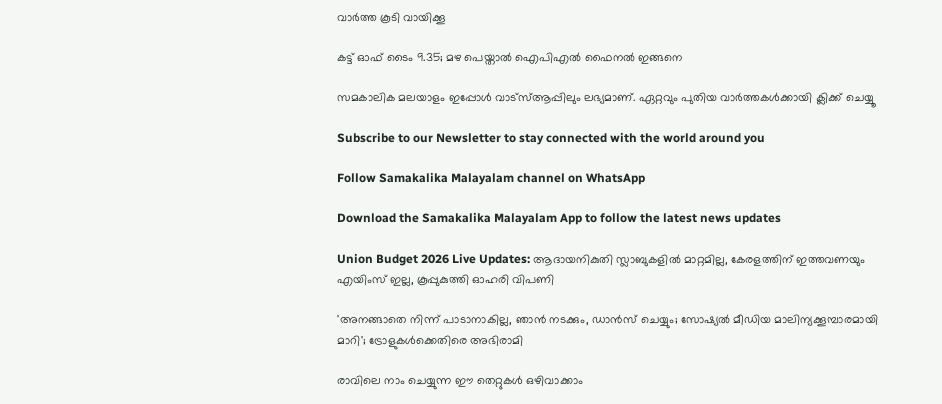വാര്‍ത്ത കൂടി വായിക്കൂ

കട്ട് ഓഫ് ടൈം 9.35; മഴ പെയ്താല്‍ ഐപിഎല്‍ ഫൈനല്‍ ഇങ്ങനെ

സമകാലിക മലയാളം ഇപ്പോള്‍ വാട്‌സ്ആപ്പിലും ലഭ്യമാണ്. ഏറ്റവും പുതിയ വാര്‍ത്തകള്‍ക്കായി ക്ലിക്ക് ചെയ്യൂ‌

Subscribe to our Newsletter to stay connected with the world around you

Follow Samakalika Malayalam channel on WhatsApp

Download the Samakalika Malayalam App to follow the latest news updates

Union Budget 2026 Live Updates: ആദായനികുതി സ്ലാബുകളില്‍ മാറ്റമില്ല, കേരളത്തിന് ഇത്തവണയും എയിംസ് ഇല്ല, കൂപ്പുകുത്തി ഓഹരി വിപണി

'അനങ്ങാതെ നിന്ന് പാടാനാകില്ല, ഞാന്‍ നടക്കും, ഡാന്‍സ് ചെയ്യും; സോഷ്യല്‍ മീഡിയ മാലിന്യക്കൂമ്പാരമായി മാറി'; ട്രോളുകള്‍ക്കെതിരെ അഭിരാമി

രാവിലെ നാം ചെയ്യുന്ന ഈ തെറ്റുകൾ ഒഴിവാക്കാം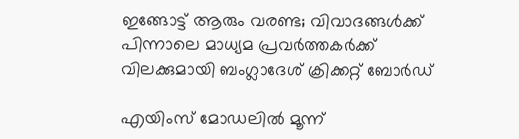ഇങ്ങോട്ട് ആരും വരണ്ട; വിവാദങ്ങൾക്ക് പിന്നാലെ മാധ്യമ പ്രവർത്തകർക്ക് വിലക്കുമായി ബംഗ്ലാദേശ് ക്രിക്കറ്റ് ബോർഡ്

എയിംസ് മോഡലില്‍ മൂന്ന്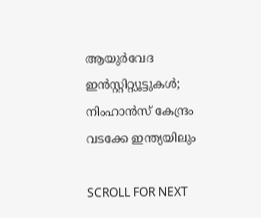ആയുര്‍വേദ ഇന്‍സ്റ്റിറ്റ്യൂട്ടുകള്‍; നിംഹാന്‍സ് കേന്ദ്രം വടക്കേ ഇന്ത്യയിലും

SCROLL FOR NEXT